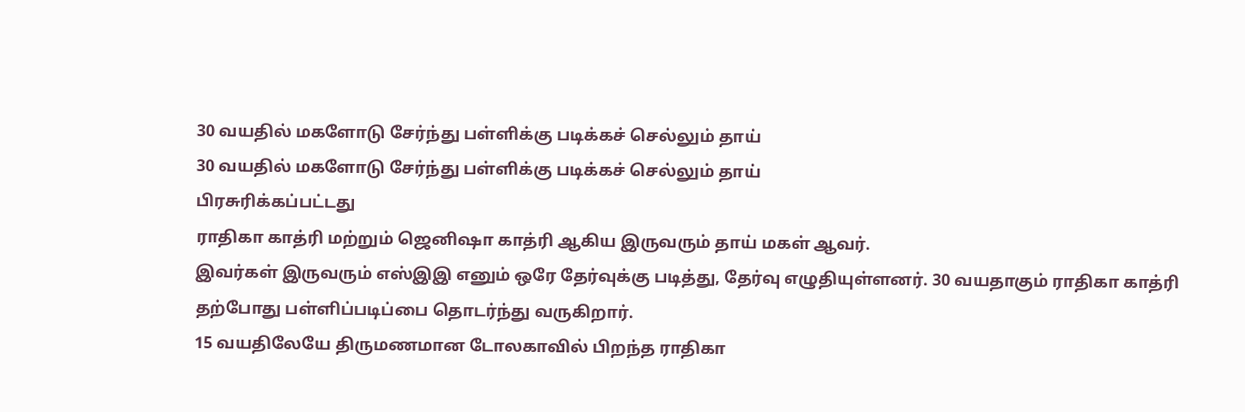30 வயதில் மகளோடு சேர்ந்து பள்ளிக்கு படிக்கச் செல்லும் தாய்
30 வயதில் மகளோடு சேர்ந்து பள்ளிக்கு படிக்கச் செல்லும் தாய்
பிரசுரிக்கப்பட்டது
ராதிகா காத்ரி மற்றும் ஜெனிஷா காத்ரி ஆகிய இருவரும் தாய் மகள் ஆவர்.
இவர்கள் இருவரும் எஸ்இஇ எனும் ஒரே தேர்வுக்கு படித்து, தேர்வு எழுதியுள்ளனர். 30 வயதாகும் ராதிகா காத்ரி தற்போது பள்ளிப்படிப்பை தொடர்ந்து வருகிறார்.
15 வயதிலேயே திருமணமான டோலகாவில் பிறந்த ராதிகா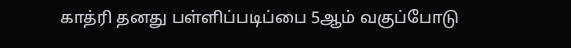காத்ரி தனது பள்ளிப்படிப்பை 5ஆம் வகுப்போடு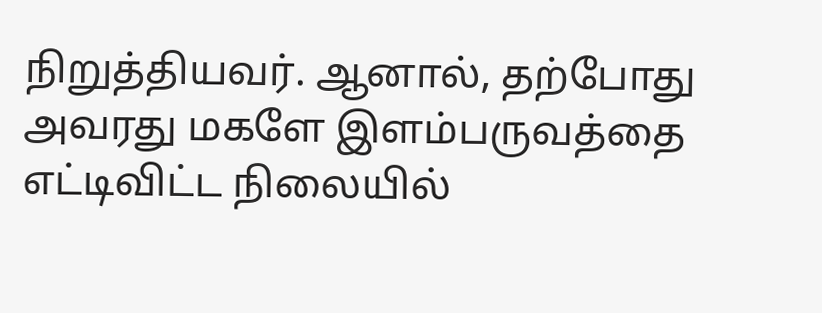நிறுத்தியவர். ஆனால், தற்போது அவரது மகளே இளம்பருவத்தை எட்டிவிட்ட நிலையில்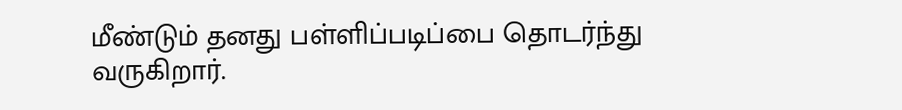மீண்டும் தனது பள்ளிப்படிப்பை தொடர்ந்து வருகிறார்.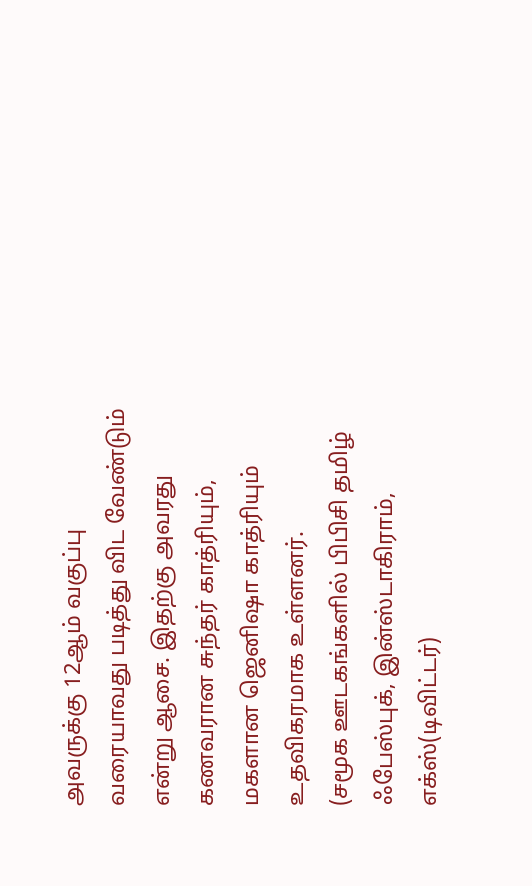அவருக்கு 12ஆம் வகுப்பு வரையாவது படித்து விட வேண்டும் என்று ஆசை. இதற்கு அவரது கணவரான சுந்தர் காத்ரியும், மகளான ஜெனிஷா காத்ரியும் உதவிகரமாக உள்ளனர்.
(சமூக ஊடகங்களில் பிபிசி தமிழ் ஃபேஸ்புக், இன்ஸ்டாகிராம், எக்ஸ்(டிவிட்டர்)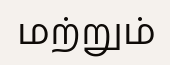மற்றும்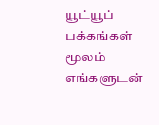யூட்யூப் பக்கங்கள் மூலம் எங்களுடன்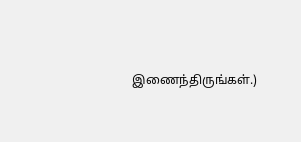இணைந்திருங்கள்.)